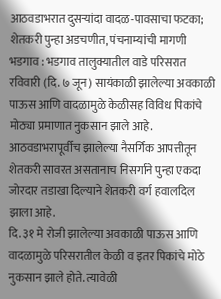आठवडाभरात दुसऱ्यांदा वादळ-पावसाचा फटका; शेतकरी पुन्हा अडचणीत, पंचनाम्यांची मागणी
भडगाव : भडगाव तालुक्यातील वाडे परिसरात रविवारी (दि. ७ जून) सायंकाळी झालेल्या अवकाळी पाऊस आणि वादळामुळे केळीसह विविध पिकांचे मोठ्या प्रमाणात नुकसान झाले आहे. आठवडाभरापूर्वीच झालेल्या नैसर्गिक आपत्तीतून शेतकरी सावरत असतानाच निसर्गाने पुन्हा एकदा जोरदार तडाखा दिल्याने शेतकरी वर्ग हवालदिल झाला आहे.
दि. ३१ मे रोजी झालेल्या अवकाळी पाऊस आणि वादळामुळे परिसरातील केळी व इतर पिकांचे मोठे नुकसान झाले होते. त्यावेळी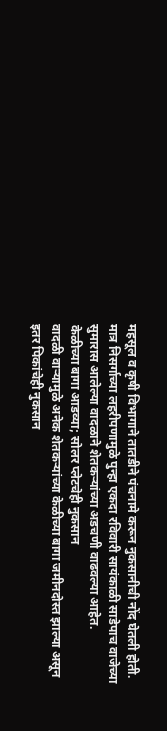महसूल व कृषी विभागाने तातडीने पंचनामे करून नुकसानीची नोंद घेतली होती. मात्र निसर्गाच्या लहरीपणामुळे पुन्हा एकदा रविवारी सायंकाळी साडेपाच वाजेच्या सुमारास आलेल्या वादळाने शेतकऱ्यांच्या अडचणी वाढवल्या आहेत.
केळीच्या बागा आडव्या; सोलर प्लेटचेही नुकसान
वादळी वाऱ्यामुळे अनेक शेतकऱ्यांच्या केळीच्या बागा जमीनदोस्त झाल्या असून इतर पिकांचेही नुकसान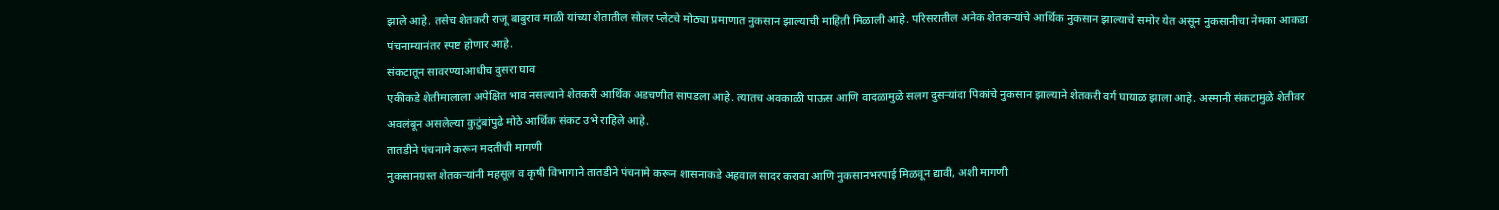झाले आहे. तसेच शेतकरी राजू बाबुराव माळी यांच्या शेतातील सोलर प्लेटचे मोठ्या प्रमाणात नुकसान झाल्याची माहिती मिळाली आहे. परिसरातील अनेक शेतकऱ्यांचे आर्थिक नुकसान झाल्याचे समोर येत असून नुकसानीचा नेमका आकडा पंचनाम्यानंतर स्पष्ट होणार आहे.
संकटातून सावरण्याआधीच दुसरा घाव
एकीकडे शेतीमालाला अपेक्षित भाव नसल्याने शेतकरी आर्थिक अडचणीत सापडला आहे. त्यातच अवकाळी पाऊस आणि वादळामुळे सलग दुसऱ्यांदा पिकांचे नुकसान झाल्याने शेतकरी वर्ग घायाळ झाला आहे. अस्मानी संकटामुळे शेतीवर अवलंबून असलेल्या कुटुंबांपुढे मोठे आर्थिक संकट उभे राहिले आहे.
तातडीने पंचनामे करून मदतीची मागणी
नुकसानग्रस्त शेतकऱ्यांनी महसूल व कृषी विभागाने तातडीने पंचनामे करून शासनाकडे अहवाल सादर करावा आणि नुकसानभरपाई मिळवून द्यावी, अशी मागणी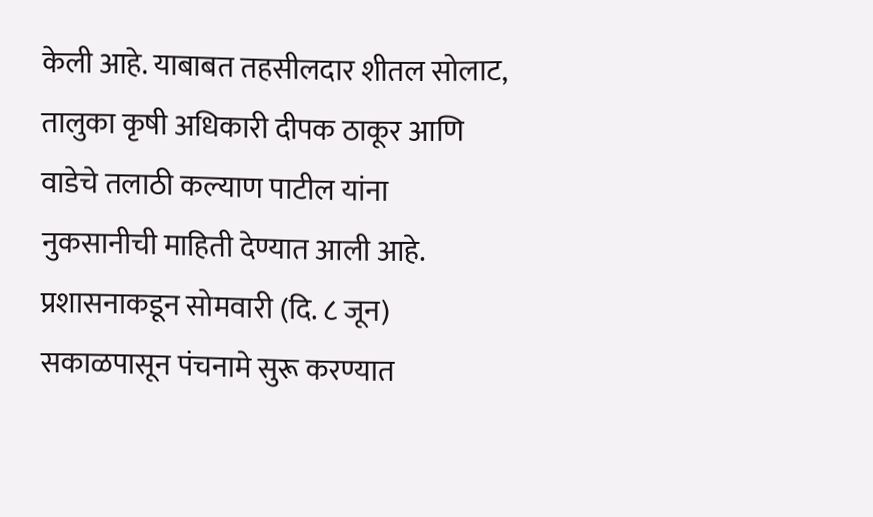केली आहे. याबाबत तहसीलदार शीतल सोलाट, तालुका कृषी अधिकारी दीपक ठाकूर आणि वाडेचे तलाठी कल्याण पाटील यांना नुकसानीची माहिती देण्यात आली आहे. प्रशासनाकडून सोमवारी (दि. ८ जून) सकाळपासून पंचनामे सुरू करण्यात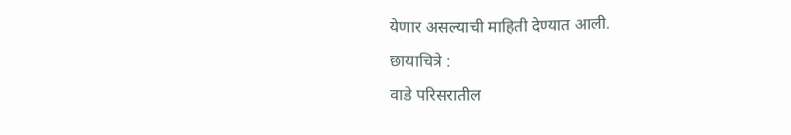येणार असल्याची माहिती देण्यात आली.
छायाचित्रे :
वाडे परिसरातील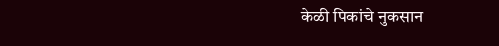केळी पिकांचे नुकसान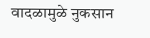वादळामुळे नुकसान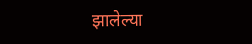झालेल्या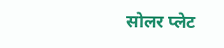सोलर प्लेट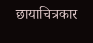छायाचित्रकार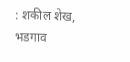: शकील शेख, भडगाव